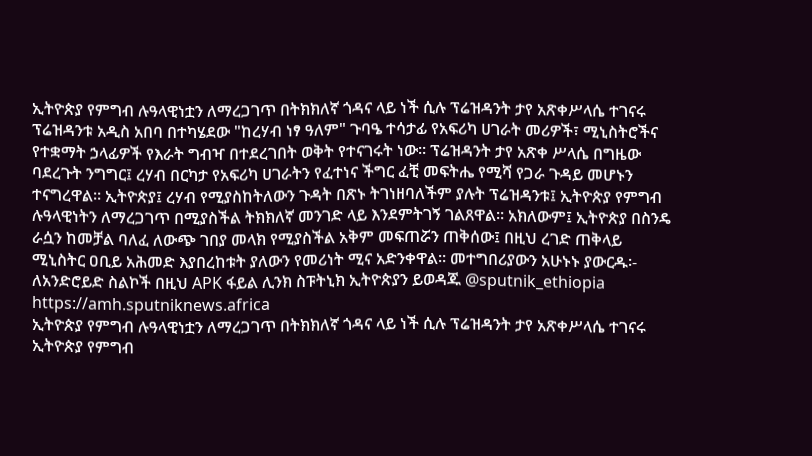ኢትዮጵያ የምግብ ሉዓላዊነቷን ለማረጋገጥ በትክክለኛ ጎዳና ላይ ነች ሲሉ ፕሬዝዳንት ታየ አጽቀሥላሴ ተገናሩ ፕሬዝዳንቱ አዲስ አበባ በተካሄደው "ከረሃብ ነፃ ዓለም" ጉባዔ ተሳታፊ የአፍሪካ ሀገራት መሪዎች፣ ሚኒስትሮችና የተቋማት ኃላፊዎች የእራት ግብዣ በተደረገበት ወቅት የተናገሩት ነው። ፕሬዝዳንት ታየ አጽቀ ሥላሴ በግዜው ባደረጉት ንግግር፤ ረሃብ በርካታ የአፍሪካ ሀገራትን የፈተነና ችግር ፈቺ መፍትሔ የሚሻ የጋራ ጉዳይ መሆኑን ተናግረዋል። ኢትዮጵያ፤ ረሃብ የሚያስከትለውን ጉዳት በጽኑ ትገነዘባለችም ያሉት ፕሬዝዳንቱ፤ ኢትዮጵያ የምግብ ሉዓላዊነትን ለማረጋገጥ በሚያስችል ትክክለኛ መንገድ ላይ እንደምትገኝ ገልጸዋል። አክለውም፤ ኢትዮጵያ በስንዴ ራሷን ከመቻል ባለፈ ለውጭ ገበያ መላክ የሚያስችል አቅም መፍጠሯን ጠቅሰው፤ በዚህ ረገድ ጠቅላይ ሚኒስትር ዐቢይ አሕመድ እያበረከቱት ያለውን የመሪነት ሚና አድንቀዋል። መተግበሪያውን አሁኑኑ ያውርዱ፡- ለአንድሮይድ ስልኮች በዚህ APK ፋይል ሊንክ ስፑትኒክ ኢትዮጵያን ይወዳጁ @sputnik_ethiopia
https://amh.sputniknews.africa
ኢትዮጵያ የምግብ ሉዓላዊነቷን ለማረጋገጥ በትክክለኛ ጎዳና ላይ ነች ሲሉ ፕሬዝዳንት ታየ አጽቀሥላሴ ተገናሩ
ኢትዮጵያ የምግብ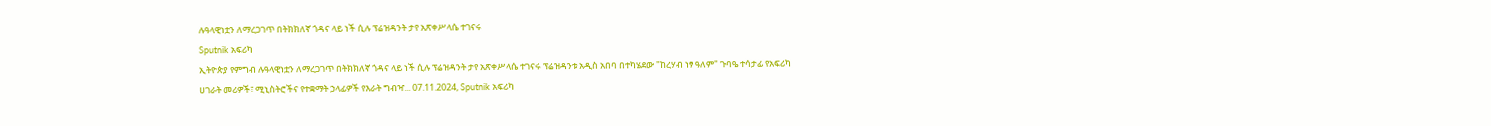ሉዓላዊነቷን ለማረጋገጥ በትክክለኛ ጎዳና ላይ ነች ሲሉ ፕሬዝዳንት ታየ አጽቀሥላሴ ተገናሩ
Sputnik አፍሪካ
ኢትዮጵያ የምግብ ሉዓላዊነቷን ለማረጋገጥ በትክክለኛ ጎዳና ላይ ነች ሲሉ ፕሬዝዳንት ታየ አጽቀሥላሴ ተገናሩ ፕሬዝዳንቱ አዲስ አበባ በተካሄደው "ከረሃብ ነፃ ዓለም" ጉባዔ ተሳታፊ የአፍሪካ ሀገራት መሪዎች፣ ሚኒስትሮችና የተቋማት ኃላፊዎች የእራት ግብዣ... 07.11.2024, Sputnik አፍሪካ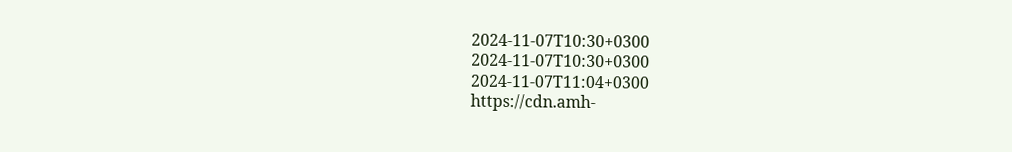2024-11-07T10:30+0300
2024-11-07T10:30+0300
2024-11-07T11:04+0300
https://cdn.amh-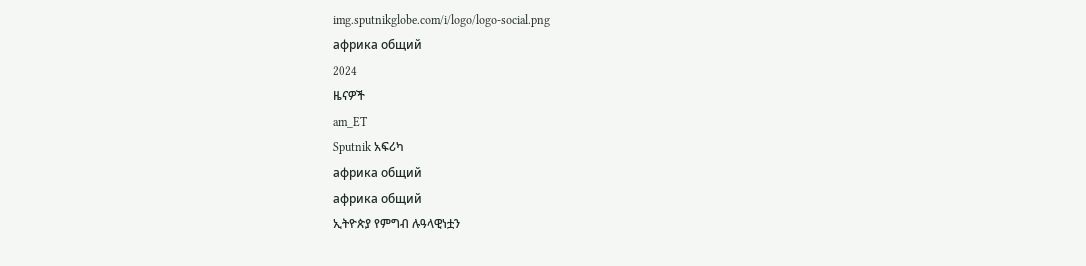img.sputnikglobe.com/i/logo/logo-social.png
африка общий
2024
ዜናዎች
am_ET
Sputnik አፍሪካ
африка общий
африка общий
ኢትዮጵያ የምግብ ሉዓላዊነቷን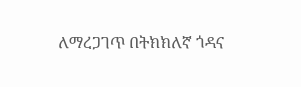ለማረጋገጥ በትክክለኛ ጎዳና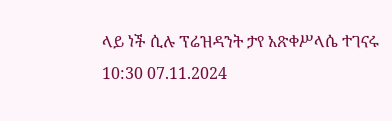ላይ ነች ሲሉ ፕሬዝዳንት ታየ አጽቀሥላሴ ተገናሩ
10:30 07.11.2024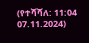(የተሻሻለ: 11:04 07.11.2024)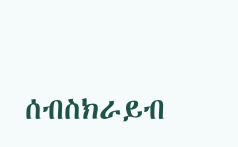ሰብስክራይብ